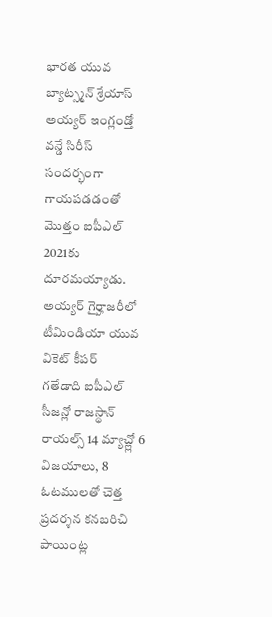భారత యువ బ్యాట్స్మన్ శ్రేయాస్ అయ్యర్ ఇంగ్లండ్తో వన్డే సిరీస్ సందర్భంగా గాయపడడంతో మొత్తం ఐపీఎల్ 2021కు దూరమయ్యాడు. అయ్యర్ గైర్హాజరీలో టీమిండియా యువ వికెట్ కీపర్
గతేడాది ఐపీఎల్ సీజన్లో రాజస్థాన్ రాయల్స్ 14 మ్యాచ్ల్లో 6 విజయాలు, 8 ఓటములతో చెత్త ప్రదర్శన కనబరిచి పాయింట్ల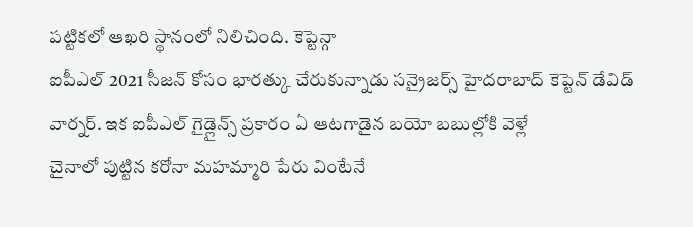పట్టికలో ఆఖరి స్థానంలో నిలిచింది. కెప్టెన్గా
ఐపీఎల్ 2021 సీజన్ కోసం భారత్కు చేరుకున్నాడు సన్రైజర్స్ హైదరాబాద్ కెప్టెన్ డేవిడ్ వార్నర్. ఇక ఐపీఎల్ గైడ్లైన్స్ ప్రకారం ఏ ఆటగాడైన బయో బబుల్లోకి వెళ్లే
చైనాలో పుట్టిన కరోనా మహమ్మారి పేరు వింటేనే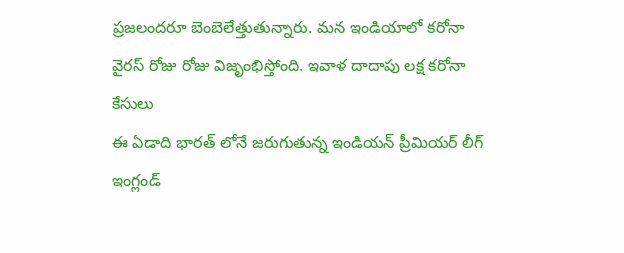ప్రజలందరూ బెంబెలేత్తుతున్నారు. మన ఇండియాలో కరోనా వైరస్ రోజు రోజు విజృంభిస్తోంది. ఇవాళ దాదాపు లక్ష కరోనా కేసులు
ఈ ఏడాది భారత్ లోనే జరుగుతున్న ఇండియన్ ప్రీమియర్ లీగ్ ఇంగ్లండ్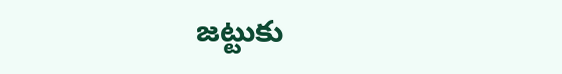జట్టుకు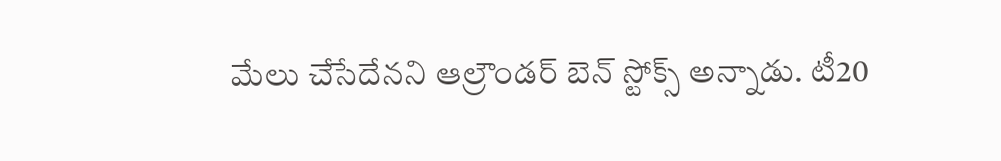మేలు చేసేదేనని ఆల్రౌండర్ బెన్ స్టోక్స్ అన్నాడు. టీ20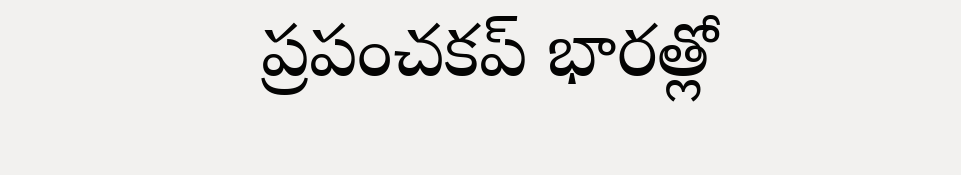ప్రపంచకప్ భారత్లో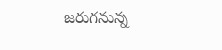జరుగనున్న